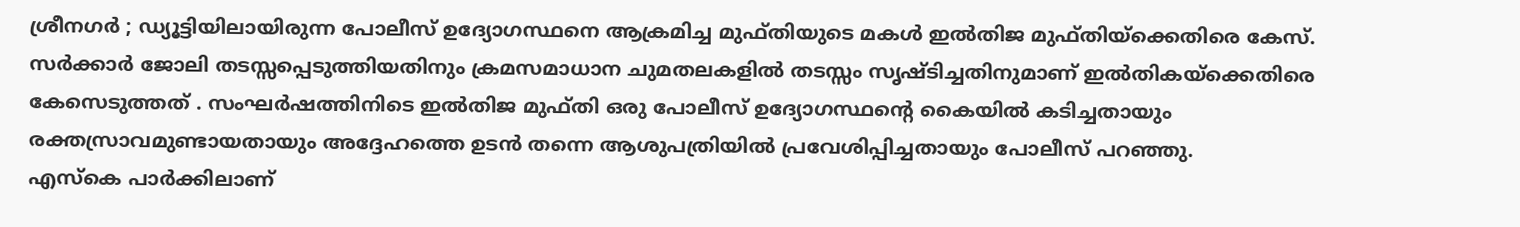ശ്രീനഗർ ; ഡ്യൂട്ടിയിലായിരുന്ന പോലീസ് ഉദ്യോഗസ്ഥനെ ആക്രമിച്ച മുഫ്തിയുടെ മകൾ ഇൽതിജ മുഫ്തിയ്ക്കെതിരെ കേസ്. സർക്കാർ ജോലി തടസ്സപ്പെടുത്തിയതിനും ക്രമസമാധാന ചുമതലകളിൽ തടസ്സം സൃഷ്ടിച്ചതിനുമാണ് ഇൽതികയ്ക്കെതിരെ കേസെടുത്തത് . സംഘർഷത്തിനിടെ ഇൽതിജ മുഫ്തി ഒരു പോലീസ് ഉദ്യോഗസ്ഥന്റെ കൈയിൽ കടിച്ചതായും രക്തസ്രാവമുണ്ടായതായും അദ്ദേഹത്തെ ഉടൻ തന്നെ ആശുപത്രിയിൽ പ്രവേശിപ്പിച്ചതായും പോലീസ് പറഞ്ഞു.
എസ്കെ പാർക്കിലാണ്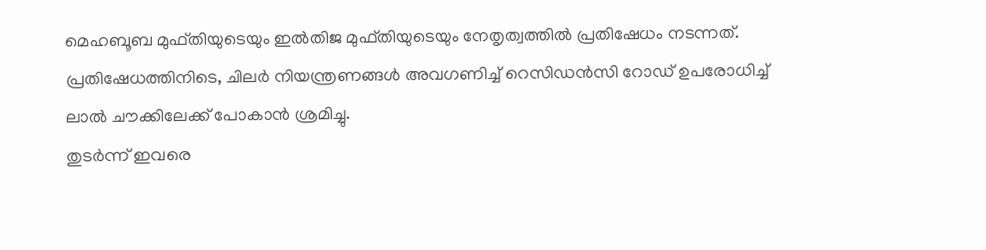മെഹബൂബ മുഫ്തിയുടെയും ഇൽതിജ മുഫ്തിയുടെയും നേതൃത്വത്തിൽ പ്രതിഷേധം നടന്നത്. പ്രതിഷേധത്തിനിടെ, ചിലർ നിയന്ത്രണങ്ങൾ അവഗണിച്ച് റെസിഡൻസി റോഡ് ഉപരോധിച്ച് ലാൽ ചൗക്കിലേക്ക് പോകാൻ ശ്രമിച്ചു.
തുടർന്ന് ഇവരെ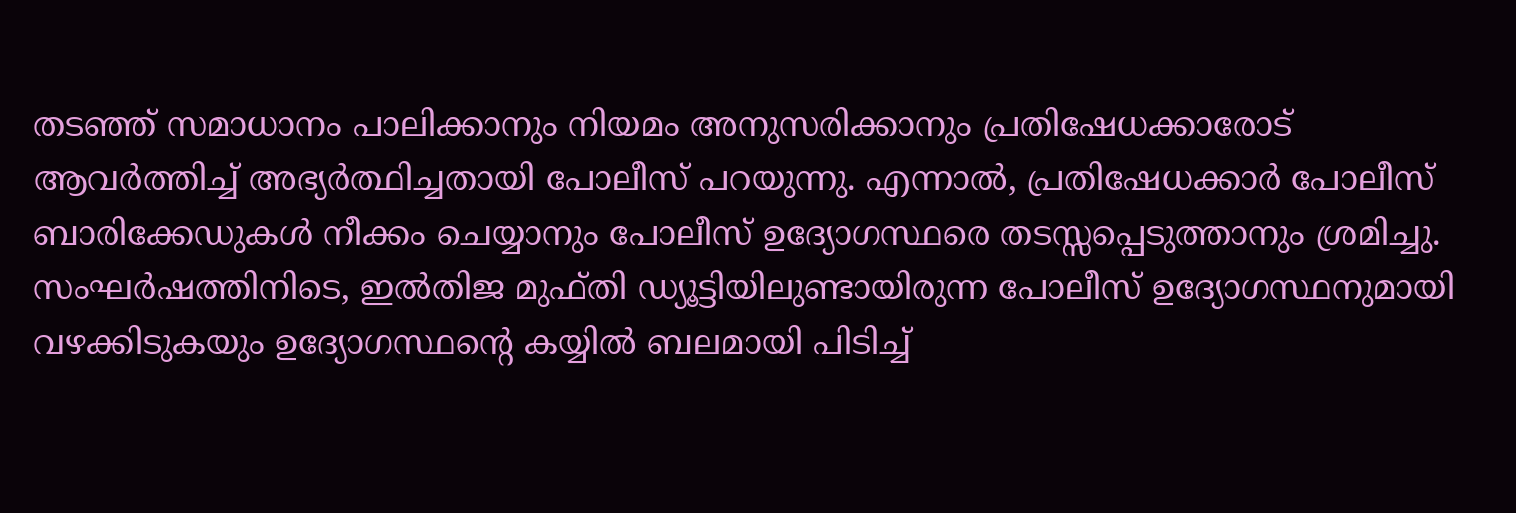തടഞ്ഞ് സമാധാനം പാലിക്കാനും നിയമം അനുസരിക്കാനും പ്രതിഷേധക്കാരോട് ആവർത്തിച്ച് അഭ്യർത്ഥിച്ചതായി പോലീസ് പറയുന്നു. എന്നാൽ, പ്രതിഷേധക്കാർ പോലീസ് ബാരിക്കേഡുകൾ നീക്കം ചെയ്യാനും പോലീസ് ഉദ്യോഗസ്ഥരെ തടസ്സപ്പെടുത്താനും ശ്രമിച്ചു.
സംഘർഷത്തിനിടെ, ഇൽതിജ മുഫ്തി ഡ്യൂട്ടിയിലുണ്ടായിരുന്ന പോലീസ് ഉദ്യോഗസ്ഥനുമായി വഴക്കിടുകയും ഉദ്യോഗസ്ഥന്റെ കയ്യിൽ ബലമായി പിടിച്ച്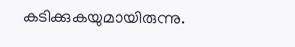കടിക്കുകയുമായിരുന്നു.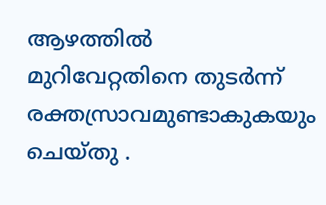ആഴത്തിൽ മുറിവേറ്റതിനെ തുടർന്ന് രക്തസ്രാവമുണ്ടാകുകയും ചെയ്തു .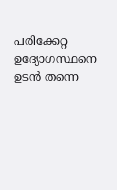പരിക്കേറ്റ ഉദ്യോഗസ്ഥനെ ഉടൻ തന്നെ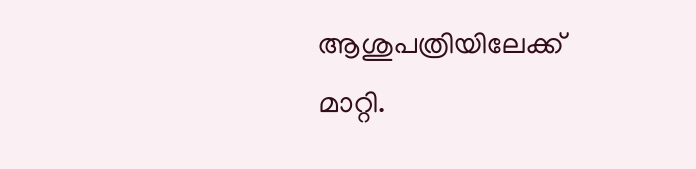ആശുപത്രിയിലേക്ക് മാറ്റി.